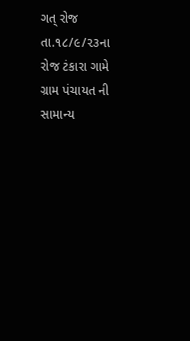ગત્ રોજ તા.૧૮/૯/૨૩ના રોજ ટંકારા ગામે ગ્રામ પંચાયત ની સામાન્ય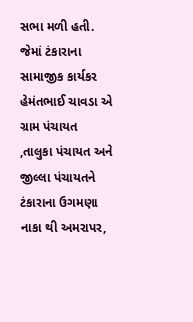સભા મળી હતી.
જેમાં ટંકારાના સામાજીક કાર્યકર હેમંતભાઈ ચાવડા એ ગ્રામ પંચાયત ,તાલુકા પંચાયત અને જીલ્લા પંચાયતને ટંકારાના ઉગમણા નાકા થી અમરાપર,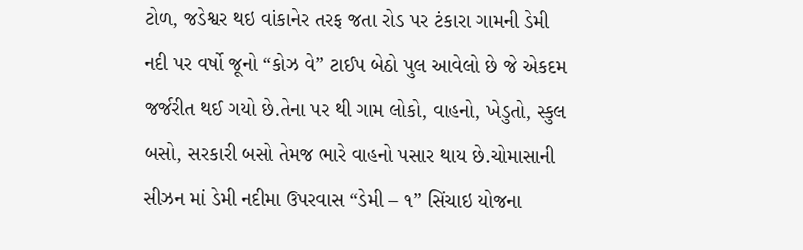ટોળ, જડેશ્વર થઇ વાંકાનેર તરફ જતા રોડ પર ટંકારા ગામની ડેમી નદી પર વર્ષો જૂનો “કોઝ વે” ટાઈપ બેઠો પુલ આવેલો છે જે એકદમ જર્જરીત થઈ ગયો છે.તેના પર થી ગામ લોકો, વાહનો, ખેડુતો, સ્કુલ બસો, સરકારી બસો તેમજ ભારે વાહનો પસાર થાય છે.ચોમાસાની સીઝન માં ડેમી નદીમા ઉપરવાસ “ડેમી – ૧” સિંચાઇ યોજના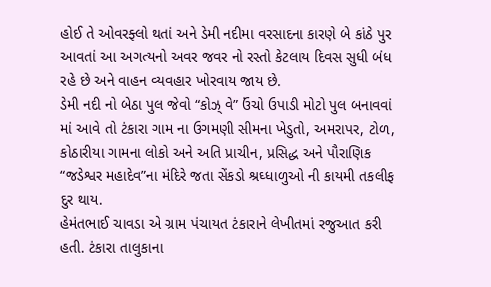હોઈ તે ઓવરફ્લો થતાં અને ડેમી નદીમા વરસાદના કારણે બે કાંઠે પુર આવતાં આ અગત્યનો અવર જવર નો રસ્તો કેટલાય દિવસ સુધી બંધ રહે છે અને વાહન વ્યવહાર ખોરવાય જાય છે.
ડેમી નદી નો બેઠા પુલ જેવો “કોઝ્ વે” ઉંચો ઉપાડી મોટો પુલ બનાવવાં માં આવે તો ટંકારા ગામ ના ઉગમણી સીમના ખેડુતો, અમરાપર, ટોળ, કોઠારીયા ગામના લોકો અને અતિ પ્રાચીન, પ્રસિદ્ધ અને પૌરાણિક “જડેશ્વર મહાદેવ”ના મંદિરે જતા સેંકડો શ્રઘ્ધાળુઓ ની કાયમી તકલીફ દુર થાય.
હેમંતભાઈ ચાવડા એ ગ્રામ પંચાયત ટંકારાને લેખીતમાં રજુઆત કરી હતી. ટંકારા તાલુકાના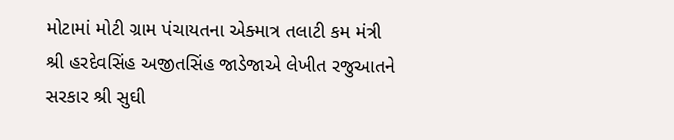મોટામાં મોટી ગ્રામ પંચાયતના એક્માત્ર તલાટી કમ મંત્રી શ્રી હરદેવસિંહ અજીતસિંહ જાડેજાએ લેખીત રજુઆતને સરકાર શ્રી સુઘી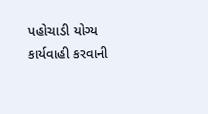પહોચાડી યોગ્ય કાર્યવાહી કરવાની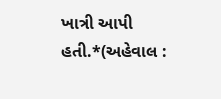ખાત્રી આપી હતી.*(અહેવાલ :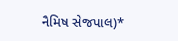નૈમિષ સેજપાલ)*